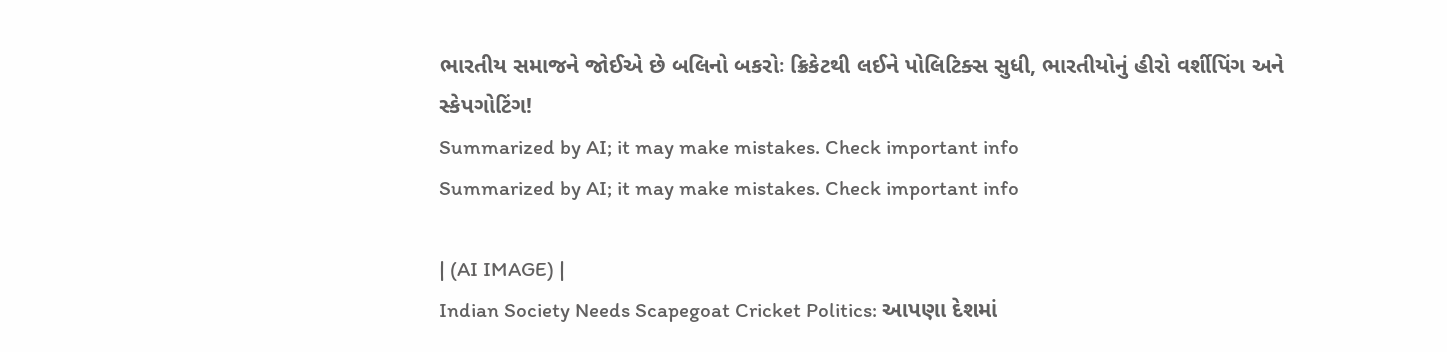ભારતીય સમાજને જોઈએ છે બલિનો બકરોઃ ક્રિકેટથી લઈને પોલિટિક્સ સુધી, ભારતીયોનું હીરો વર્શીપિંગ અને સ્કેપગોટિંગ!
Summarized by AI; it may make mistakes. Check important info
Summarized by AI; it may make mistakes. Check important info

| (AI IMAGE) |
Indian Society Needs Scapegoat Cricket Politics: આપણા દેશમાં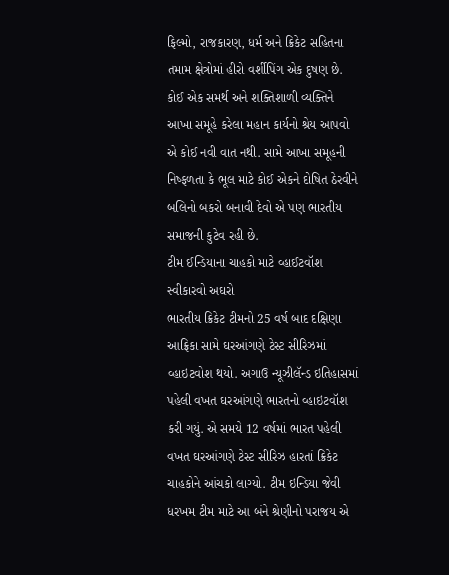ફિલ્મો, રાજકારણ, ધર્મ અને ક્રિકેટ સહિતના તમામ ક્ષેત્રોમાં હીરો વર્શીપિંગ એક દુષણ છે. કોઈ એક સમર્થ અને શક્તિશાળી વ્યક્તિને આખા સમૂહે કરેલા મહાન કાર્યનો શ્રેય આપવો એ કોઈ નવી વાત નથી. સામે આખા સમૂહની નિષ્ફળતા કે ભૂલ માટે કોઈ એકને દોષિત ઠેરવીને બલિનો બકરો બનાવી દેવો એ પણ ભારતીય સમાજની કુટેવ રહી છે.
ટીમ ઈન્ડિયાના ચાહકો માટે વ્હાઈટવૉશ સ્વીકારવો અઘરો
ભારતીય ક્રિકેટ ટીમનો 25 વર્ષ બાદ દક્ષિણા આફ્રિકા સામે ઘરઆંગણે ટેસ્ટ સીરિઝમાં વ્હાઇટવોશ થયો. અગાઉ ન્યૂઝીલૅન્ડ ઇતિહાસમાં પહેલી વખત ઘરઆંગણે ભારતનો વ્હાઇટવૉશ કરી ગયું. એ સમયે 12 વર્ષમાં ભારત પહેલી વખત ઘરઆંગણે ટેસ્ટ સીરિઝ હારતાં ક્રિકેટ ચાહકોને આંચકો લાગ્યો. ટીમ ઇન્ડિયા જેવી ધરખમ ટીમ માટે આ બંને શ્રેણીનો પરાજય એ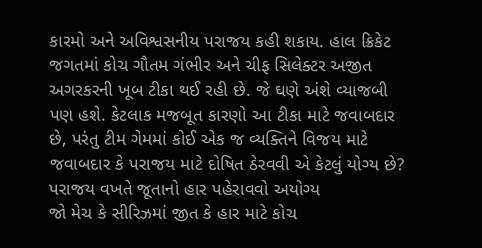કારમો અને અવિશ્વસનીય પરાજય કહી શકાય. હાલ ક્રિકેટ જગતમાં કોચ ગૌતમ ગંભીર અને ચીફ સિલેક્ટર અજીત અગરકરની ખૂબ ટીકા થઈ રહી છે. જે ઘણે અંશે વ્યાજબી પણ હશે. કેટલાક મજબૂત કારણો આ ટીકા માટે જવાબદાર છે, પરંતુ ટીમ ગેમમાં કોઈ એક જ વ્યક્તિને વિજય માટે જવાબદાર કે પરાજય માટે દોષિત ઠેરવવી એ કેટલું યોગ્ય છે?
પરાજય વખતે જૂતાનો હાર પહેરાવવો અયોગ્ય
જો મેચ કે સીરિઝમાં જીત કે હાર માટે કોચ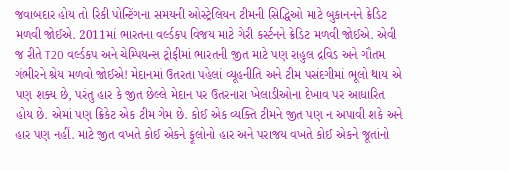જવાબદાર હોય તો રિકી પોન્ટિંગના સમયની ઓસ્ટ્રેલિયન ટીમની સિદ્ધિઓ માટે બુકાનનને ક્રેડિટ મળવી જોઈએ. 2011માં ભારતના વર્લ્ડકપ વિજય માટે ગેરી કર્સ્ટનને ક્રેડિટ મળવી જોઈએ. એવી જ રીતે T20 વર્લ્ડકપ અને ચેમ્પિયન્સ ટ્રોફીમાં ભારતની જીત માટે પણ રાહુલ દ્રવિડ અને ગૌતમ ગંભીરને શ્રેય મળવો જોઈએ! મેદાનમાં ઉતરતા પહેલાં વ્યૂહનીતિ અને ટીમ પસંદગીમાં ભૂલો થાય એ પણ શક્ય છે, પરંતુ હાર કે જીત છેલ્લે મેદાન પર ઉતરનારા ખેલાડીઓના દેખાવ પર આધારિત હોય છે. એમાં પણ ક્રિકેટ એક ટીમ ગેમ છે. કોઈ એક વ્યક્તિ ટીમને જીત પણ ન અપાવી શકે અને હાર પણ નહીં. માટે જીત વખતે કોઈ એકને ફૂલોનો હાર અને પરાજય વખતે કોઈ એકને જૂતાંનો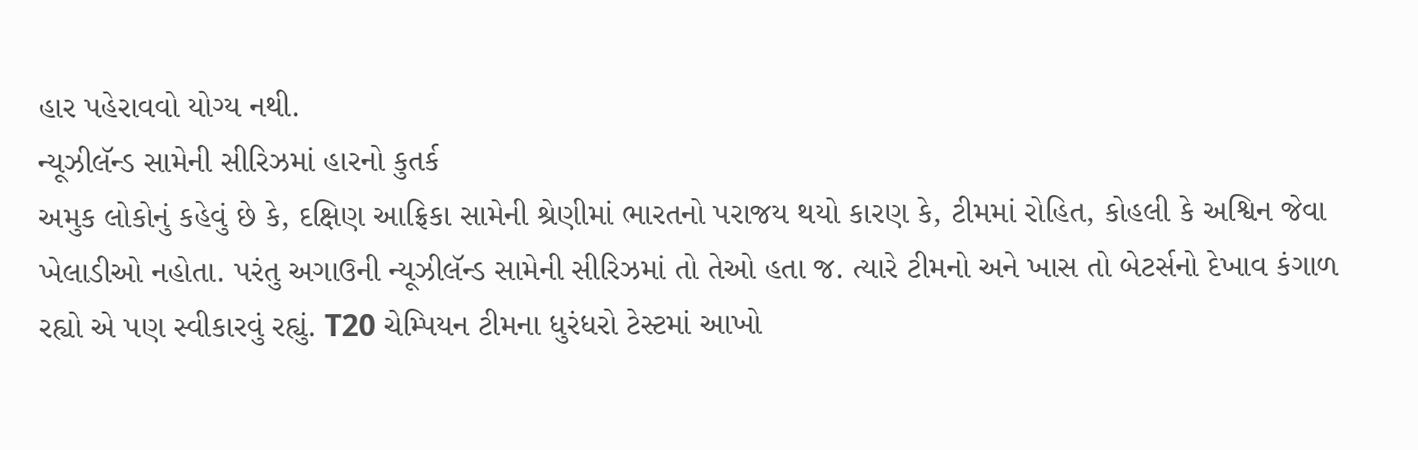હાર પહેરાવવો યોગ્ય નથી.
ન્યૂઝીલૅન્ડ સામેની સીરિઝમાં હારનો કુતર્ક
અમુક લોકોનું કહેવું છે કે, દક્ષિણ આફ્રિકા સામેની શ્રેણીમાં ભારતનો પરાજય થયો કારણ કે, ટીમમાં રોહિત, કોહલી કે અશ્વિન જેવા ખેલાડીઓ નહોતા. પરંતુ અગાઉની ન્યૂઝીલૅન્ડ સામેની સીરિઝમાં તો તેઓ હતા જ. ત્યારે ટીમનો અને ખાસ તો બેટર્સનો દેખાવ કંગાળ રહ્યો એ પણ સ્વીકારવું રહ્યું. T20 ચેમ્પિયન ટીમના ધુરંધરો ટેસ્ટમાં આખો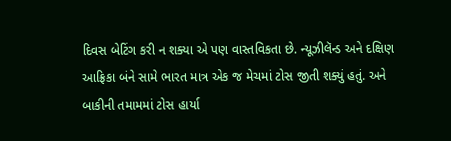દિવસ બેટિંગ કરી ન શક્યા એ પણ વાસ્તવિકતા છે. ન્યૂઝીલૅન્ડ અને દક્ષિણ આફ્રિકા બંને સામે ભારત માત્ર એક જ મેચમાં ટોસ જીતી શક્યું હતું. અને બાકીની તમામમાં ટોસ હાર્યા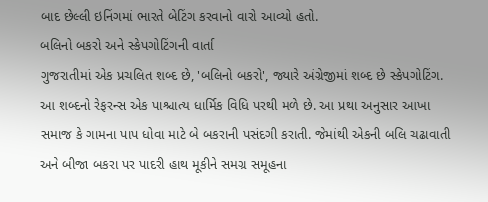બાદ છેલ્લી ઇનિંગમાં ભારતે બેટિંગ કરવાનો વારો આવ્યો હતો.
બલિનો બકરો અને સ્કેપગોટિંગની વાર્તા
ગુજરાતીમાં એક પ્રચલિત શબ્દ છે, 'બલિનો બકરો', જ્યારે અંગ્રેજીમાં શબ્દ છે સ્કેપગોટિંગ. આ શબ્દનો રેફરન્સ એક પાશ્ચાત્ય ધાર્મિક વિધિ પરથી મળે છે. આ પ્રથા અનુસાર આખા સમાજ કે ગામના પાપ ધોવા માટે બે બકરાની પસંદગી કરાતી. જેમાંથી એકની બલિ ચઢાવાતી અને બીજા બકરા પર પાદરી હાથ મૂકીને સમગ્ર સમૂહના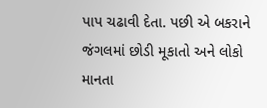પાપ ચઢાવી દેતા. પછી એ બકરાને જંગલમાં છોડી મૂકાતો અને લોકો માનતા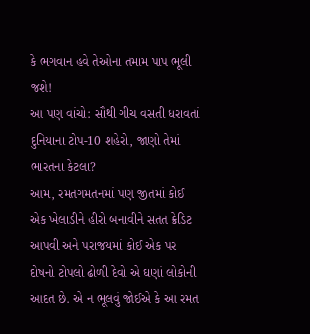કે ભગવાન હવે તેઓના તમામ પાપ ભૂલી જશે!
આ પણ વાંચો: સૌથી ગીચ વસતી ધરાવતાં દુનિયાના ટોપ-10 શહેરો, જાણો તેમાં ભારતના કેટલા?
આમ, રમતગમતનમાં પણ જીતમાં કોઈ એક ખેલાડીને હીરો બનાવીને સતત ક્રેડિટ આપવી અને પરાજયમાં કોઈ એક પર દોષનો ટોપલો ઢોળી દેવો એ ઘણાં લોકોની આદત છે. એ ન ભૂલવું જોઈએ કે આ રમત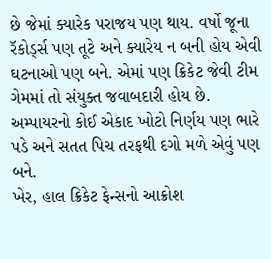છે જેમાં ક્યારેક પરાજય પણ થાય. વર્ષો જૂના રૅકોર્ડ્સ પણ તૂટે અને ક્યારેય ન બની હોય એવી ઘટનાઓ પણ બને. એમાં પણ ક્રિકેટ જેવી ટીમ ગેમમાં તો સંયુક્ત જવાબદારી હોય છે. અમ્પાયરનો કોઈ એકાદ ખોટો નિર્ણય પણ ભારે પડે અને સતત પિચ તરફથી દગો મળે એવું પણ બને.
ખેર, હાલ ક્રિકેટ ફેન્સનો આક્રોશ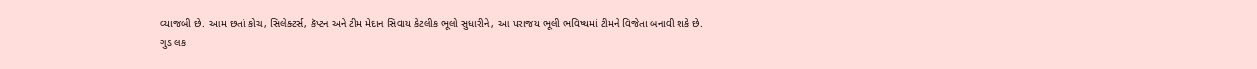વ્યાજબી છે. આમ છતાં કોચ, સિલેક્ટર્સ, કૅપ્ટન અને ટીમ મેદાન સિવાય કેટલીક ભૂલો સુધારીને, આ પરાજય ભૂલી ભવિષ્યમાં ટીમને વિજેતા બનાવી શકે છે.
ગુડ લક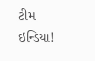ટીમ ઇન્ડિયા!